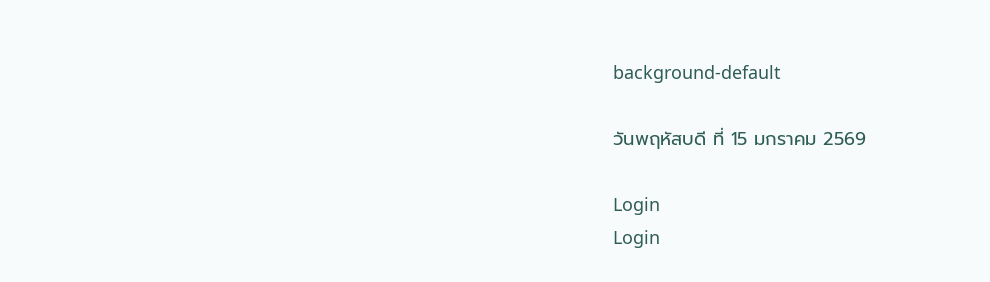background-default

วันพฤหัสบดี ที่ 15 มกราคม 2569

Login
Login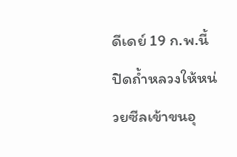ดีเดย์ 19 ก.พ.นี้ ปิดถ้ำหลวงให้หน่วยซีลเข้าขนอุ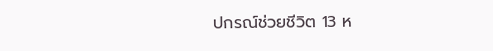ปกรณ์ช่วยชีวิต 13 ห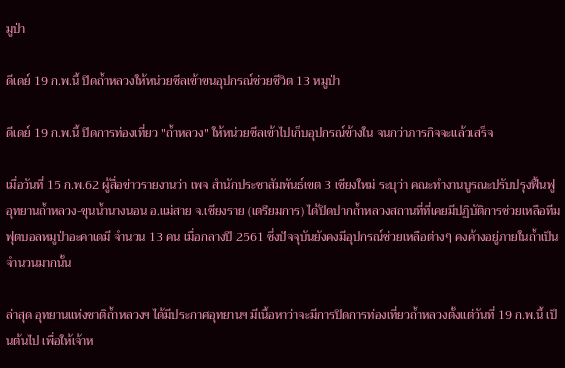มูป่า

ดีเดย์ 19 ก.พ.นี้ ปิดถ้ำหลวงให้หน่วยซีลเข้าขนอุปกรณ์ช่วยชีวิต 13 หมูป่า

ดีเดย์ 19 ก.พ.นี้ ปิดการท่องเที่ยว "ถ้ำหลวง" ให้หน่วยซีลเข้าไปเก็บอุปกรณ์ข้างใน จนกว่าภารกิจจะแล้วเสร็จ

เมื่อวันที่ 15 ก.พ.62 ผู้สื่อข่าวรายงานว่า เพจ สำนักประชาสัมพันธ์เขต 3 เชียงใหม่ ระบุว่า คณะทำงานบูรณะปรับปรุงฟื้นฟู อุทยานถ้ำหลวง-ขุนน้ำนางนอน อ.แม่สาย จ.เชียงราย (เตรียมการ) ได้ปิดปากถ้ำหลวงสถานที่ที่เคยมีปฏิบัติการช่วยเหลือทีมฟุตบอลหมูป่าอะคาเดมี จำนวน 13 คน เมื่อกลางปี 2561 ซึ่งปัจจุบันยังคงมีอุปกรณ์ช่วยเหลือต่างๆ คงค้างอยู่ภายในถ้ำเป็นจำนวนมากนั้น

ล่าสุด อุทยานแห่งชาติถ้ำหลวงฯ ได้มีประกาศอุทยานฯ มีเนื้อหาว่าจะมีการปิดการท่องเที่ยวถ้ำหลวงตั้งแต่วันที่ 19 ก.พ.นี้ เป็นต้นไป เพื่อให้เจ้าห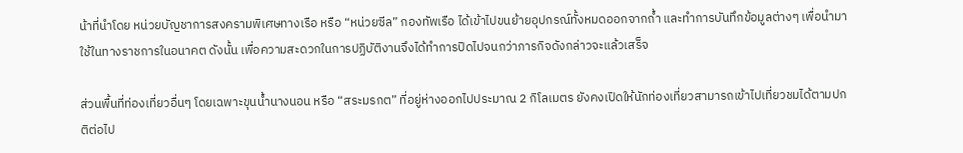น้าที่นำโดย หน่วยบัญชาการสงครามพิเศษทางเรือ หรือ “หน่วยซีล” กองทัพเรือ ได้เข้าไปขนย้ายอุปกรณ์ทั้งหมดออกจากถ้ำ และทำการบันทึกข้อมูลต่างๆ เพื่อนำมาใช้ในทางราชการในอนาคต ดังนั้น เพื่อความสะดวกในการปฏิบัติงานจึงได้ทำการปิดไปจนกว่าภารกิจดังกล่าวจะแล้วเสร็จ

ส่วนพื้นที่ท่องเที่ยวอื่นๆ โดยเฉพาะขุนน้ำนางนอน หรือ “สระมรกต” ที่อยู่ห่างออกไปประมาณ 2 กิโลเมตร ยังคงเปิดให้นักท่องเที่ยวสามารถเข้าไปเที่ยวชมได้ตามปกติต่อไป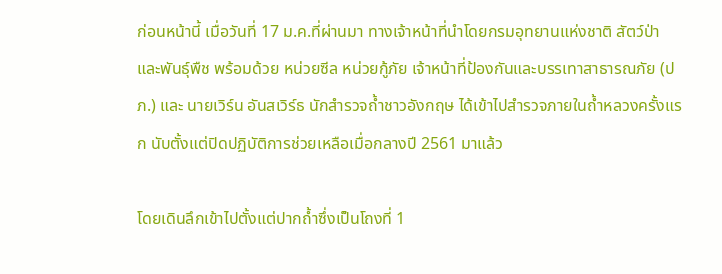ก่อนหน้านี้ เมื่อวันที่ 17 ม.ค.ที่ผ่านมา ทางเจ้าหน้าที่นำโดยกรมอุทยานแห่งชาติ สัตว์ป่า และพันธุ์พืช พร้อมด้วย หน่วยซีล หน่วยกู้ภัย เจ้าหน้าที่ป้องกันและบรรเทาสาธารณภัย (ปภ.) และ นายเวิร์น อันสเวิร์ธ นักสำรวจถ้ำชาวอังกฤษ ได้เข้าไปสำรวจภายในถ้ำหลวงครั้งแรก นับตั้งแต่ปิดปฏิบัติการช่วยเหลือเมื่อกลางปี 2561 มาแล้ว

โดยเดินลึกเข้าไปตั้งแต่ปากถ้ำซึ่งเป็นโถงที่ 1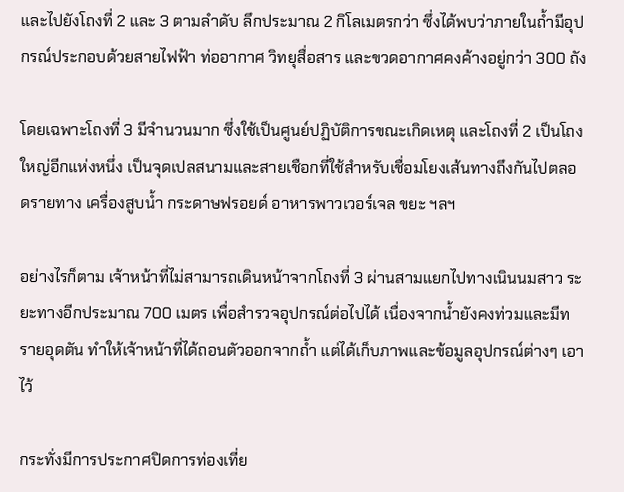และไปยังโถงที่ 2 และ 3 ตามลำดับ ลึกประมาณ 2 กิโลเมตรกว่า ซึ่งได้พบว่าภายในถ้ำมีอุปกรณ์ประกอบด้วยสายไฟฟ้า ท่ออากาศ วิทยุสื่อสาร และขวดอากาศคงค้างอยู่กว่า 300 ถัง

โดยเฉพาะโถงที่ 3 มีจำนวนมาก ซึ่งใช้เป็นศูนย์ปฏิบัติการขณะเกิดเหตุ และโถงที่ 2 เป็นโถงใหญ่อีกแห่งหนึ่ง เป็นจุดเปลสนามและสายเชือกที่ใช้สำหรับเชื่อมโยงเส้นทางถึงกันไปตลอดรายทาง เครื่องสูบน้ำ กระดาษฟรอยด์ อาหารพาวเวอร์เจล ขยะ ฯลฯ

อย่างไรก็ตาม เจ้าหน้าที่ไม่สามารถเดินหน้าจากโถงที่ 3 ผ่านสามแยกไปทางเนินนมสาว ระยะทางอีกประมาณ 700 เมตร เพื่อสำรวจอุปกรณ์ต่อไปได้ เนื่องจากน้ำยังคงท่วมและมีทรายอุดตัน ทำให้เจ้าหน้าที่ได้ถอนตัวออกจากถ้ำ แต่ได้เก็บภาพและข้อมูลอุปกรณ์ต่างๆ เอาไว้

กระทั่งมีการประกาศปิดการท่องเที่ย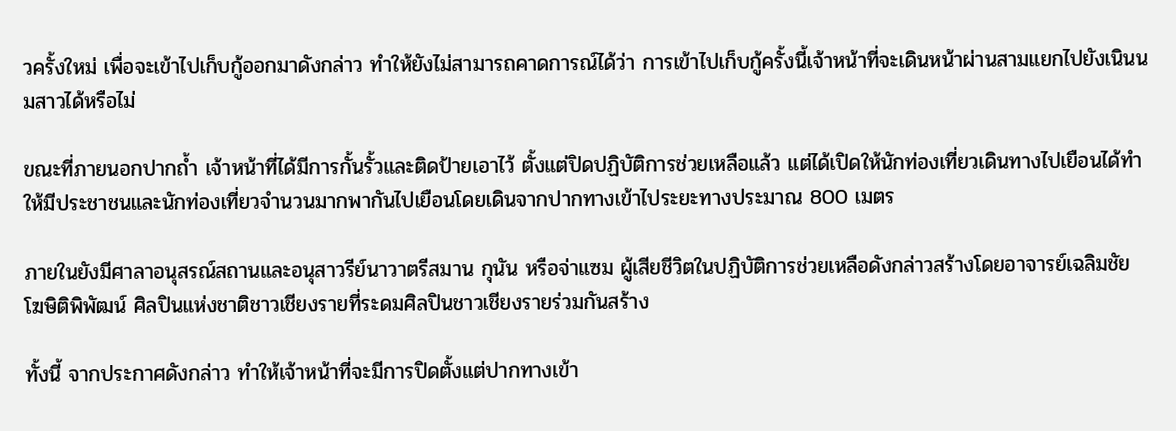วครั้งใหม่ เพื่อจะเข้าไปเก็บกู้ออกมาดังกล่าว ทำให้ยังไม่สามารถคาดการณ์ได้ว่า การเข้าไปเก็บกู้ครั้งนี้เจ้าหน้าที่จะเดินหน้าผ่านสามแยกไปยังเนินนมสาวได้หรือไม่

ขณะที่ภายนอกปากถ้ำ เจ้าหน้าที่ได้มีการกั้นรั้วและติดป้ายเอาไว้ ตั้งแต่ปิดปฏิบัติการช่วยเหลือแล้ว แต่ได้เปิดให้นักท่องเที่ยวเดินทางไปเยือนได้ทำให้มีประชาชนและนักท่องเที่ยวจำนวนมากพากันไปเยือนโดยเดินจากปากทางเข้าไประยะทางประมาณ 800 เมตร

ภายในยังมีศาลาอนุสรณ์สถานและอนุสาวรีย์นาวาตรีสมาน กุนัน หรือจ่าแซม ผู้เสียชีวิตในปฏิบัติการช่วยเหลือดังกล่าวสร้างโดยอาจารย์เฉลิมชัย โฆษิติพิพัฒน์ ศิลปินแห่งชาติชาวเชียงรายที่ระดมศิลปินชาวเชียงรายร่วมกันสร้าง

ทั้งนี้ จากประกาศดังกล่าว ทำให้เจ้าหน้าที่จะมีการปิดตั้งแต่ปากทางเข้า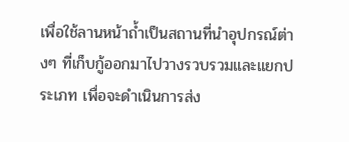เพื่อใช้ลานหน้าถ้ำเป็นสถานที่นำอุปกรณ์ต่างๆ ที่เก็บกู้ออกมาไปวางรวบรวมและแยกประเภท เพื่อจะดำเนินการส่ง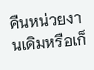คืนหน่วยงานเดิมหรือเก็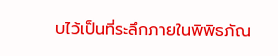บไว้เป็นที่ระลึกภายในพิพิธภัณ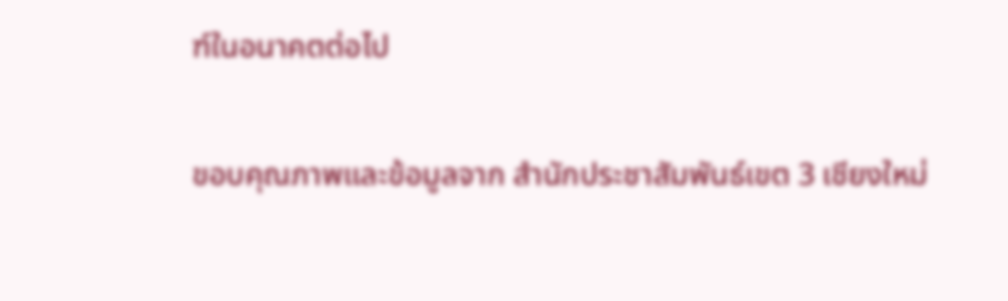ฑ์ในอนาคตต่อไป

ขอบคุณภาพและข้อมูลจาก สำนักประชาสัมพันธ์เขต 3 เชียงใหม่